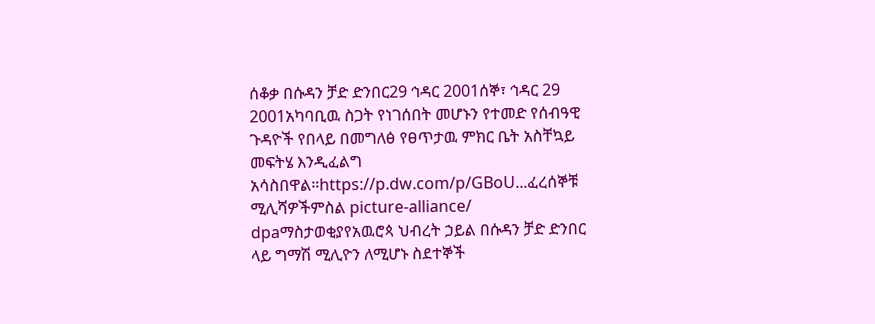ሰቆቃ በሱዳን ቻድ ድንበር29 ኅዳር 2001ሰኞ፣ ኅዳር 29 2001አካባቢዉ ስጋት የነገሰበት መሆኑን የተመድ የሰብዓዊ ጉዳዮች የበላይ በመግለፅ የፀጥታዉ ምክር ቤት አስቸኳይ መፍትሄ እንዲፈልግ አሳስበዋል።https://p.dw.com/p/GBoU...ፈረሰኞቹ ሚሊሻዎችምስል picture-alliance/ dpaማስታወቂያየአዉሮጳ ህብረት ኃይል በሱዳን ቻድ ድንበር ላይ ግማሽ ሚሊዮን ለሚሆኑ ስደተኞች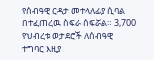የሰብዓዊ ርዳታ መተላለፊያ ሲባል በተፈጠረዉ ስፍራ ሰፍሯል። 3,700 የህብረቱ ወታደሮች ለሰብዓዊ ተግባር እዚያ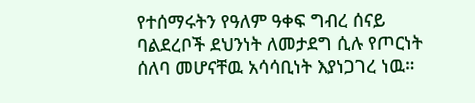የተሰማሩትን የዓለም ዓቀፍ ግብረ ሰናይ ባልደረቦች ደህንነት ለመታደግ ሲሉ የጦርነት ሰለባ መሆናቸዉ አሳሳቢነት እያነጋገረ ነዉ።